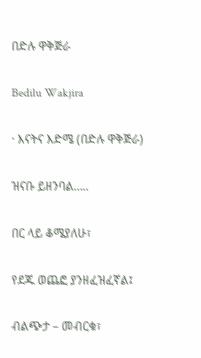በድሉ ዋቅጅራ

Bedilu Wakjira

· እናትና እድሜ (በድሉ ዋቅጅራ)

ዝናቡ ይዘንባል…..

በር ላይ ቆሜያለሁ፣

የደጁ ወጨፎ ያንዘፈዝፈኛል፤

ብልጭታ – መብርቁ፣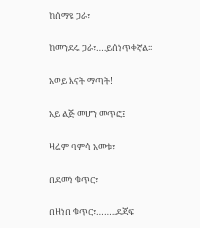ከሰማዩ ጋራ፣

ከመንደሩ ጋራ፣….ይሰነጥቀኛል፡፡

አወይ እናት ማጣት!

አይ ልጅ መሆን መጥፎ፤

ዛሬም ባምሳ አመቱ፣

በደመነ ቁጥር፣

በዘነበ ቁጥር፣……..ደጃፍ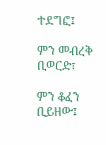ተደግፎ፤

ምን መብረቅ ቢወርድ፣

ምን ቆፈን ቢይዘው፤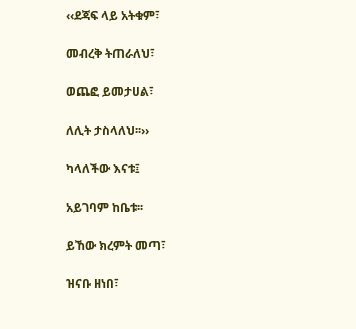‹‹ደጃፍ ላይ አትቁም፣

መብረቅ ትጠራለህ፣

ወጨፎ ይመታሀል፣

ለሊት ታስላለህ፡፡››

ካላለችው እናቱ፤

አይገባም ከቤቱ፡፡

ይኸው ክረምት መጣ፣

ዝናቡ ዘነበ፣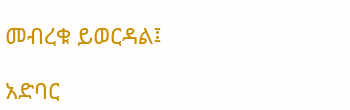መብረቁ ይወርዳል፤

አድባር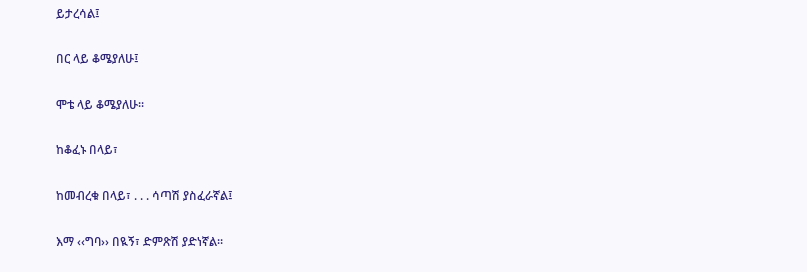ይታረሳል፤

በር ላይ ቆሜያለሁ፤

ሞቴ ላይ ቆሜያለሁ፡፡

ከቆፈኑ በላይ፣

ከመብረቁ በላይ፣ . . . ሳጣሽ ያስፈራኛል፤

እማ ‹‹ግባ›› በዪኝ፣ ድምጽሽ ያድነኛል፡፡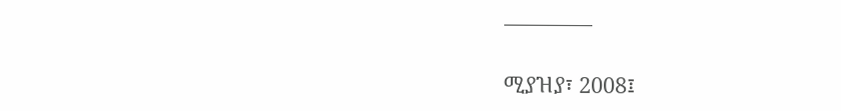————

ሚያዝያ፣ 2008፤